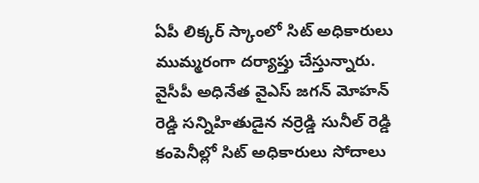ఏపీ లిక్కర్ స్కాంలో సిట్ అధికారులు ముమ్మరంగా దర్యాప్తు చేస్తున్నారు. వైసీపీ అధినేత వైఎస్ జగన్ మోహన్ రెడ్డి సన్నిహితుడైన నర్రెడ్డి సునీల్ రెడ్డి కంపెనీల్లో సిట్ అధికారులు సోదాలు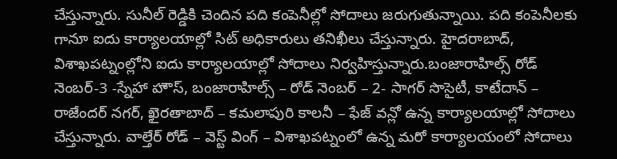చేస్తున్నారు. సునీల్ రెడ్డికి చెందిన పది కంపెనీల్లో సోదాలు జరుగుతున్నాయి. పది కంపెనీలకు గానూ ఐదు కార్యాలయాల్లో సిట్ అధికారులు తనిఖీలు చేస్తున్నారు. హైదరాబాద్, విశాఖపట్నంల్లోని ఐదు కార్యాలయాల్లో సోదాలు నిర్వహిస్తున్నారు.బంజారాహిల్స్ రోడ్ నెంబర్-3 -స్నేహా హౌస్, బంజారాహిల్స్ – రోడ్ నెంబర్ – 2- సాగర్ సొసైటీ, కాటేదాన్ – రాజేందర్ నగర్, ఖైరతాబాద్ – కమలాపురి కాలనీ – ఫేజ్ వన్లో ఉన్న కార్యాలయాల్లో సోదాలు చేస్తున్నారు. వాల్తేర్ రోడ్ – వెస్ట్ వింగ్ – విశాఖపట్నంలో ఉన్న మరో కార్యాలయంలో సోదాలు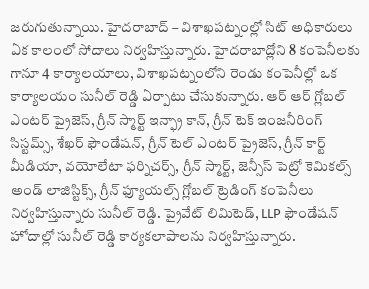జరుగుతున్నాయి. హైదరాబాద్ – విశాఖపట్నంల్లో సిట్ అధికారులు ఏక కాలంలో సోదాలు నిర్వహిస్తున్నారు. హైదరాబాద్లోని 8 కంపెనీలకు గానూ 4 కార్యాలయాలు, విశాఖపట్నంలోని రెండు కంపెనీల్లో ఒక కార్యాలయం సునీల్ రెడ్డి ఏర్పాటు చేసుకున్నారు. ఆర్ ఆర్ గ్లోబల్ ఎంటర్ ప్రైజెస్, గ్రీన్ స్మార్ట్ ఇన్ఫ్రా కాన్, గ్రీన్ టెక్ ఇంజనీరింగ్ సిస్టమ్స్, శేఖర్ ఫౌండేషన్, గ్రీన్ టెల్ ఎంటర్ ప్రైజెస్, గ్రీన్ కార్ట్ మీడియా, వయోలేటా ఫర్నిచర్స్, గ్రీన్ స్మార్ట్, జెన్సీస్ పెట్రో కెమికల్స్ అండ్ లాజిస్టిక్స్, గ్రీన్ ఫ్యూయల్స్ గ్లోబల్ ట్రెడింగ్ కంపెనీలు నిర్వహిస్తున్నారు సునీల్ రెడ్డి. ప్రైవేట్ లిమిటెడ్, LLP ఫౌండేషన్ హోదాల్లో సునీల్ రెడ్డి కార్యకలాపాలను నిర్వహిస్తున్నారు.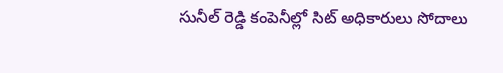సునీల్ రెడ్డి కంపెనీల్లో సిట్ అధికారులు సోదాలు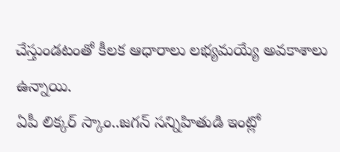చేస్తుండటంతో కీలక ఆధారాలు లభ్యమయ్యే అవకాశాలు ఉన్నాయి.
ఏపీ లిక్కర్ స్కాం..జగన్ సన్నిహితుడి ఇంట్లో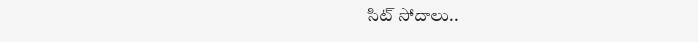సిట్ సోదాలు..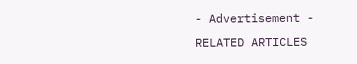- Advertisement -
RELATED ARTICLES